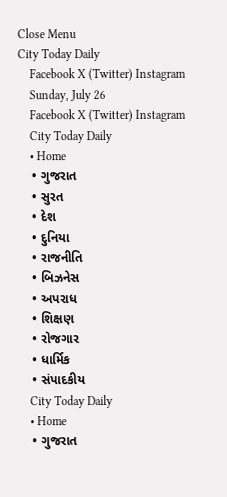Close Menu
City Today Daily
    Facebook X (Twitter) Instagram
    Sunday, July 26
    Facebook X (Twitter) Instagram
    City Today Daily
    • Home
    • ગુજરાત
    • સુરત
    • દેશ
    • દુનિયા
    • રાજનીતિ
    • બિઝનેસ
    • અપરાધ
    • શિક્ષણ
    • રોજગાર
    • ધાર્મિક
    • સંપાદકીય
    City Today Daily
    • Home
    • ગુજરાત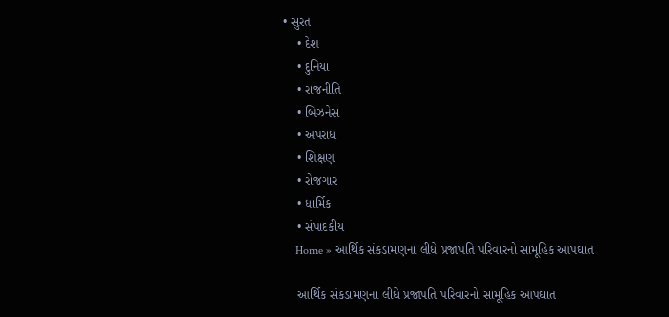• સુરત
    • દેશ
    • દુનિયા
    • રાજનીતિ
    • બિઝનેસ
    • અપરાધ
    • શિક્ષણ
    • રોજગાર
    • ધાર્મિક
    • સંપાદકીય
    Home » આર્થિક સંકડામણના લીધે પ્રજાપતિ પરિવારનો સામૂહિક આપઘાત

    આર્થિક સંકડામણના લીધે પ્રજાપતિ પરિવારનો સામૂહિક આપઘાત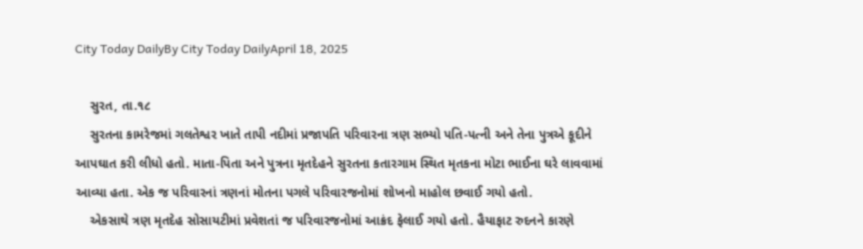City Today DailyBy City Today DailyApril 18, 2025

    સુરત, તા.૧૮
    સુરતના કામરેજમાં ગલતેશ્વર ખાતે તાપી નદીમાં પ્રજાપતિ પરિવારના ત્રણ સભ્યો પતિ-પત્ની અને તેના પુત્રએ કૂદીને આપઘાત કરી લીધો હતો. માતા-પિતા અને પુત્રના મૃતદેહને સુરતના કતારગામ સ્થિત મૃતકના મોટા ભાઈના ઘરે લાવવામાં આવ્યા હતા. એક જ પરિવારનાં ત્રણનાં મોતના પગલે પરિવારજનોમાં શોખનો માહોલ છવાઈ ગયો હતો.
    એકસાથે ત્રણ મૃતદેહ સોસાયટીમાં પ્રવેશતાં જ પરિવારજનોમાં આક્રંદ ફેલાઈ ગયો હતો. હૈયાફાટ રુદનને કારણે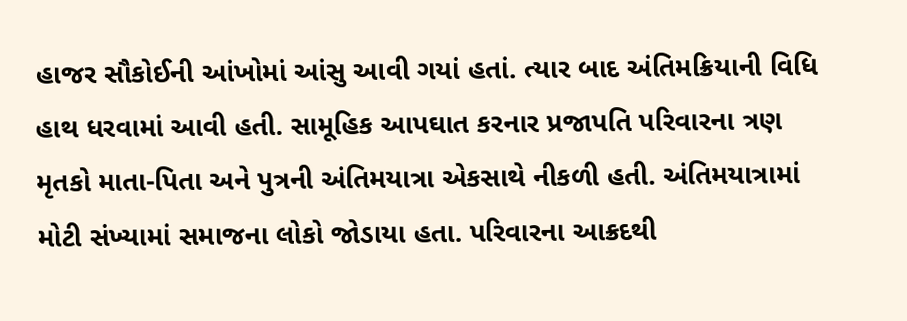હાજર સૌકોઈની આંખોમાં આંસુ આવી ગયાં હતાં. ત્યાર બાદ અંતિમક્રિયાની વિધિ હાથ ધરવામાં આવી હતી. સામૂહિક આપઘાત કરનાર પ્રજાપતિ પરિવારના ત્રણ મૃતકો માતા-પિતા અને પુત્રની અંતિમયાત્રા એકસાથે નીકળી હતી. અંતિમયાત્રામાં મોટી સંખ્યામાં સમાજના લોકો જોડાયા હતા. પરિવારના આક્રદથી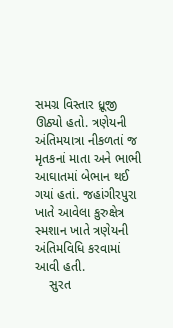સમગ્ર વિસ્તાર ધ્રૂજી ઊઠ્યો હતો. ત્રણેયની અંતિમયાત્રા નીકળતાં જ મૃતકનાં માતા અને ભાભી આઘાતમાં બેભાન થઈ ગયાં હતાં. જહાંગીરપુરા ખાતે આવેલા કુરુક્ષેત્ર સ્મશાન ખાતે ત્રણેયની અંતિમવિધિ કરવામાં આવી હતી.
    સુરત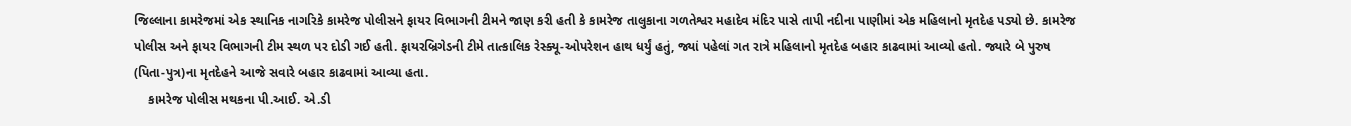જિલ્લાના કામરેજમાં એક સ્થાનિક નાગરિકે કામરેજ પોલીસને ફાયર વિભાગની ટીમને જાણ કરી હતી કે કામરેજ તાલુકાના ગળતેશ્વર મહાદેવ મંદિર પાસે તાપી નદીના પાણીમાં એક મહિલાનો મૃતદેહ પડ્યો છે. કામરેજ પોલીસ અને ફાયર વિભાગની ટીમ સ્થળ પર દોડી ગઈ હતી. ફાયરબ્રિગેડની ટીમે તાત્કાલિક રેસ્ક્યૂ-ઓપરેશન હાથ ધર્યું હતું, જ્યાં પહેલાં ગત રાત્રે મહિલાનો મૃતદેહ બહાર કાઢવામાં આવ્યો હતો. જ્યારે બે પુરુષ (પિતા-પુત્ર)ના મૃતદેહને આજે સવારે બહાર કાઢવામાં આવ્યા હતા.
    કામરેજ પોલીસ મથકના પી.આઈ. એ.ડી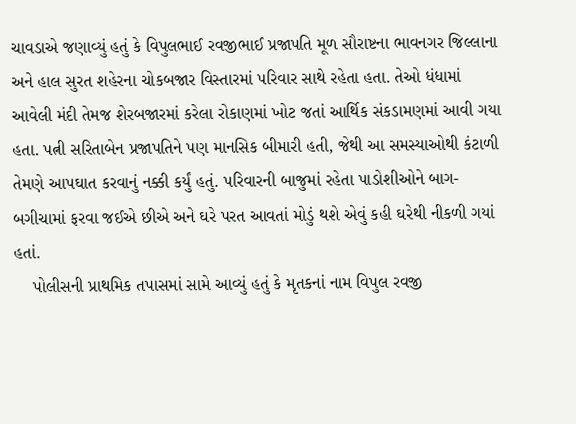ચાવડાએ જણાવ્યું હતું કે વિપુલભાઈ રવજીભાઈ પ્રજાપતિ મૂળ સૌરાષ્ટના ભાવનગર જિલ્લાના અને હાલ સુરત શહેરના ચોકબજાર વિસ્તારમાં પરિવાર સાથે રહેતા હતા. તેઓ ધંધામાં આવેલી મંદી તેમજ શેરબજારમાં કરેલા રોકાણમાં ખોટ જતાં આર્થિક સંકડામણમાં આવી ગયા હતા. પત્ની સરિતાબેન પ્રજાપતિને પણ માનસિક બીમારી હતી, જેથી આ સમસ્યાઓથી કંટાળી તેમણે આપઘાત કરવાનું નક્કી કર્યું હતું. પરિવારની બાજુમાં રહેતા પાડોશીઓને બાગ-બગીચામાં ફરવા જઈએ છીએ અને ઘરે પરત આવતાં મોડું થશે એવું કહી ઘરેથી નીકળી ગયાં હતાં.
    પોલીસની પ્રાથમિક તપાસમાં સામે આવ્યું હતું કે મૃતકનાં નામ વિપુલ રવજી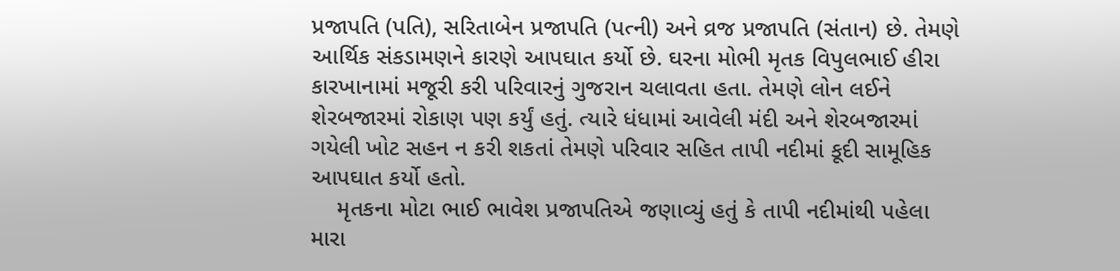પ્રજાપતિ (પતિ), સરિતાબેન પ્રજાપતિ (પત્ની) અને વ્રજ પ્રજાપતિ (સંતાન) છે. તેમણે આર્થિક સંકડામણને કારણે આપઘાત કર્યો છે. ઘરના મોભી મૃતક વિપુલભાઈ હીરા કારખાનામાં મજૂરી કરી પરિવારનું ગુજરાન ચલાવતા હતા. તેમણે લોન લઈને શેરબજારમાં રોકાણ પણ કર્યું હતું. ત્યારે ધંધામાં આવેલી મંદી અને શેરબજારમાં ગયેલી ખોટ સહન ન કરી શકતાં તેમણે પરિવાર સહિત તાપી નદીમાં કૂદી સામૂહિક આપઘાત કર્યો હતો.
    મૃતકના મોટા ભાઈ ભાવેશ પ્રજાપતિએ જણાવ્યું હતું કે તાપી નદીમાંથી પહેલા મારા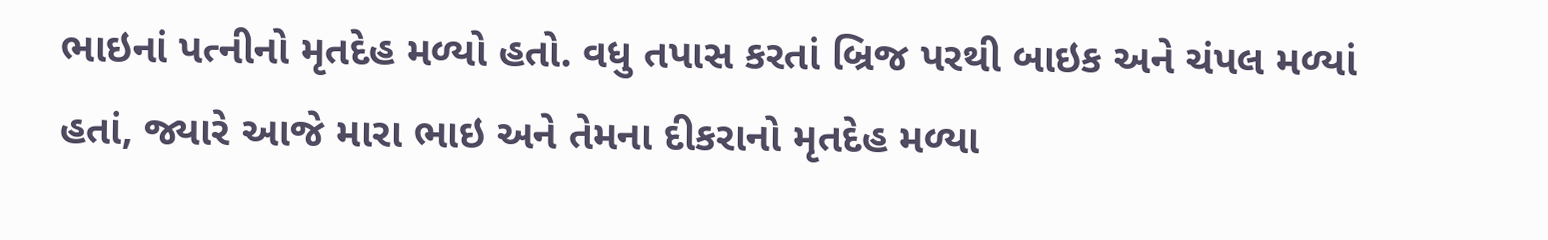ભાઇનાં પત્નીનો મૃતદેહ મળ્યો હતો. વધુ તપાસ કરતાં બ્રિજ પરથી બાઇક અને ચંપલ મળ્યાં હતાં, જ્યારે આજે મારા ભાઇ અને તેમના દીકરાનો મૃતદેહ મળ્યા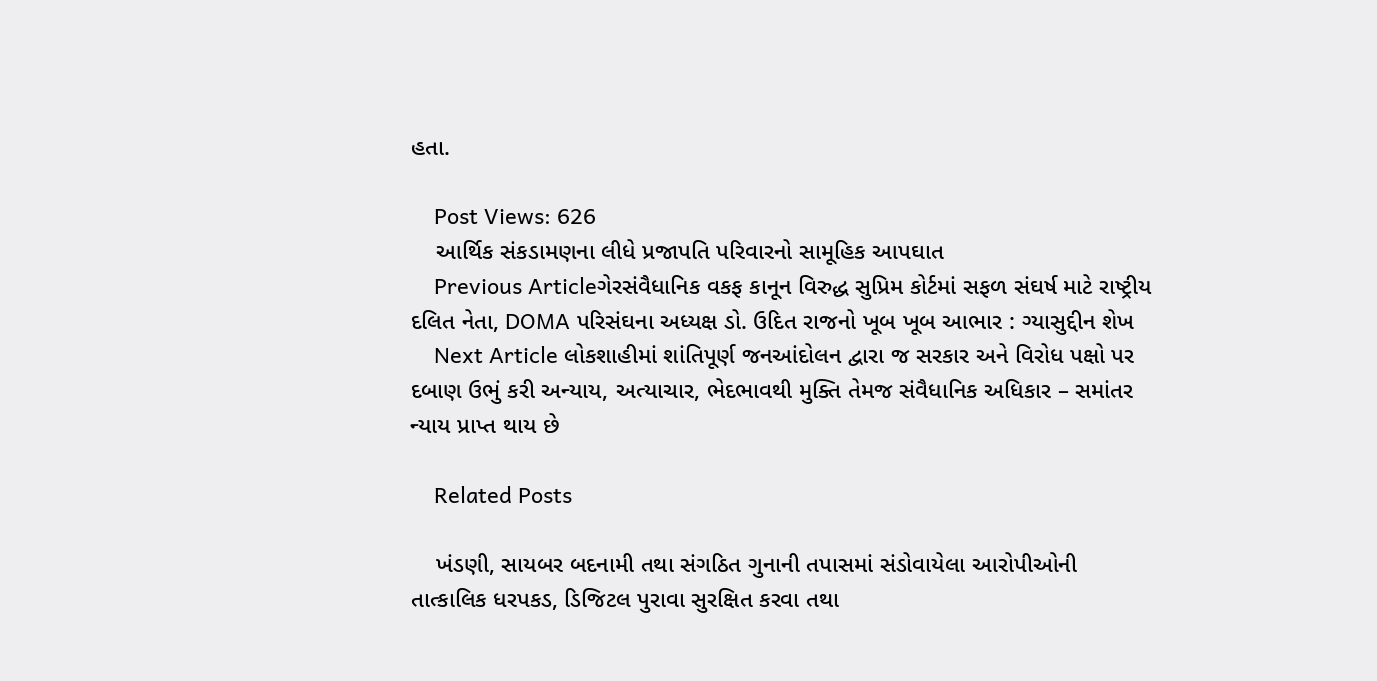હતા.

    Post Views: 626
    આર્થિક સંકડામણના લીધે પ્રજાપતિ પરિવારનો સામૂહિક આપઘાત
    Previous Articleગેરસંવૈધાનિક વકફ કાનૂન વિરુદ્ધ સુપ્રિમ કોર્ટમાં સફળ સંઘર્ષ માટે રાષ્ટ્રીય દલિત નેતા, DOMA પરિસંઘના અધ્યક્ષ ડો. ઉદિત રાજનો ખૂબ ખૂબ આભાર : ગ્યાસુદ્દીન શેખ
    Next Article લોકશાહીમાં શાંતિપૂર્ણ જનઆંદોલન દ્વારા જ સરકાર અને વિરોધ પક્ષો પર દબાણ ઉભું કરી અન્યાય, અત્યાચાર, ભેદભાવથી મુક્તિ તેમજ સંવૈધાનિક અધિકાર – સમાંતર ન્યાય પ્રાપ્ત થાય છે

    Related Posts

    ખંડણી, સાયબર બદનામી તથા સંગઠિત ગુનાની તપાસમાં સંડોવાયેલા આરોપીઓની તાત્કાલિક ધરપકડ, ડિજિટલ પુરાવા સુરક્ષિત કરવા તથા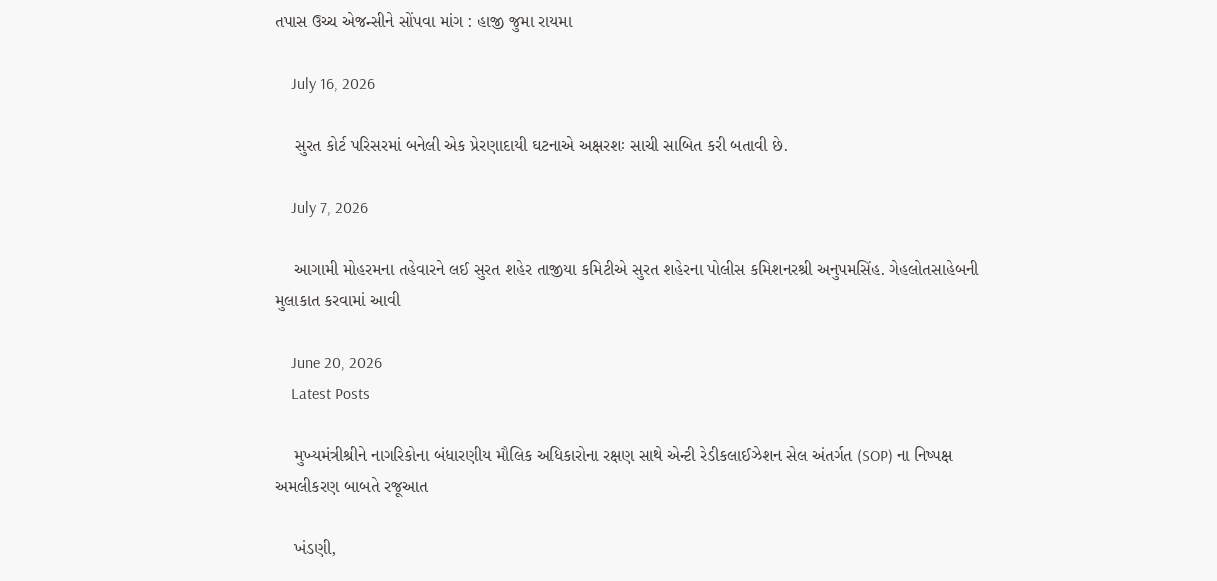તપાસ ઉચ્ચ એજન્સીને સોંપવા માંગ : હાજી જુમા રાયમા

    July 16, 2026

    સુરત કોર્ટ પરિસરમાં બનેલી એક પ્રેરણાદાયી ઘટનાએ અક્ષરશઃ સાચી સાબિત કરી બતાવી છે.

    July 7, 2026

    આગામી મોહરમના તહેવારને લઈ સુરત શહેર તાજીયા કમિટીએ સુરત શહેરના પોલીસ કમિશનરશ્રી અનુપમસિંહ. ગેહલોતસાહેબની મુલાકાત કરવામાં આવી

    June 20, 2026
    Latest Posts

    મુખ્યમંત્રીશ્રીને નાગરિકોના બંધારણીય મૌલિક અધિકારોના રક્ષણ સાથે એન્ટી રેડીકલાઈઝેશન સેલ અંતર્ગત (SOP) ના નિષ્પક્ષ અમલીકરણ બાબતે રજૂઆત

    ખંડણી,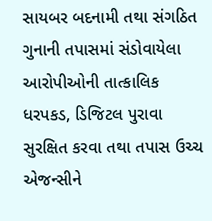સાયબર બદનામી તથા સંગઠિત ગુનાની તપાસમાં સંડોવાયેલા આરોપીઓની તાત્કાલિક ધરપકડ, ડિજિટલ પુરાવા સુરક્ષિત કરવા તથા તપાસ ઉચ્ચ એજન્સીને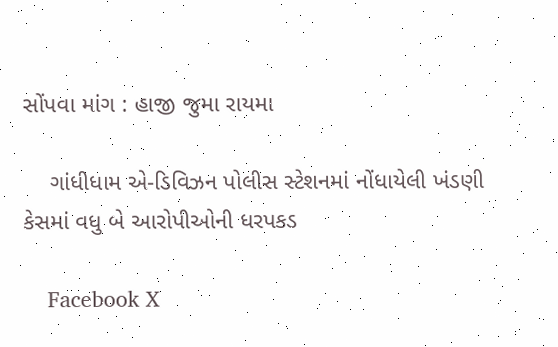સોંપવા માંગ : હાજી જુમા રાયમા

    ગાંધીધામ એ-ડિવિઝન પોલીસ સ્ટેશનમાં નોંધાયેલી ખંડણી કેસમાં વધુ બે આરોપીઓની ધરપકડ

    Facebook X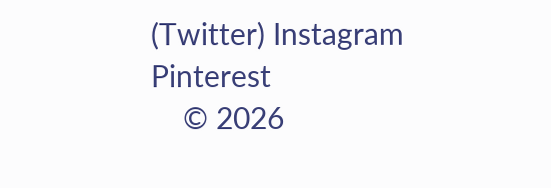(Twitter) Instagram Pinterest
    © 2026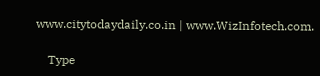www.citytodaydaily.co.in | www.WizInfotech.com.

    Type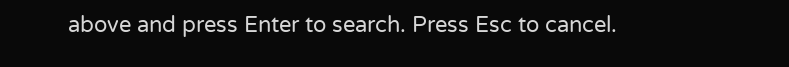above and press Enter to search. Press Esc to cancel.